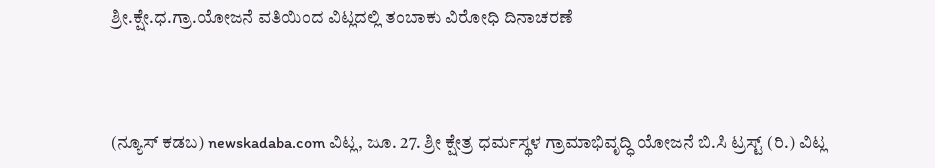ಶ್ರೀ.ಕ್ಷೇ.ಧ.ಗ್ರಾ.ಯೋಜನೆ ವತಿಯಿಂದ ವಿಟ್ಲದಲ್ಲಿ ತಂಬಾಕು ವಿರೋಧಿ ದಿನಾಚರಣೆ



(ನ್ಯೂಸ್ ಕಡಬ) newskadaba.com ವಿಟ್ಲ, ಜೂ. 27. ಶ್ರೀ ಕ್ಷೇತ್ರ ಧರ್ಮಸ್ಥಳ ಗ್ರಾಮಾಭಿವೃದ್ಧಿ ಯೋಜನೆ ಬಿ.ಸಿ ಟ್ರಸ್ಟ್ (ರಿ.) ವಿಟ್ಲ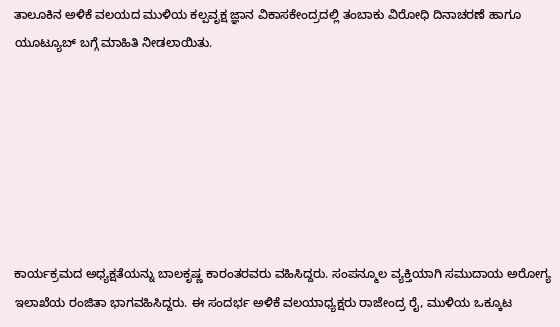ತಾಲೂಕಿನ ಅಳಿಕೆ ವಲಯದ ಮುಳಿಯ ಕಲ್ಪವೃಕ್ಷ ಜ್ಞಾನ ವಿಕಾಸಕೇಂದ್ರದಲ್ಲಿ ತಂಬಾಕು ವಿರೋಧಿ ದಿನಾಚರಣೆ ಹಾಗೂ ಯೂಟ್ಯೂಬ್ ಬಗ್ಗೆ ಮಾಹಿತಿ ನೀಡಲಾಯಿತು.







ಕಾರ್ಯಕ್ರಮದ ಅಧ್ಯಕ್ಷತೆಯನ್ನು ಬಾಲಕೃಷ್ಣ ಕಾರಂತರವರು ವಹಿಸಿದ್ದರು. ಸಂಪನ್ಮೂಲ ವ್ಯಕ್ತಿಯಾಗಿ ಸಮುದಾಯ ಅರೋಗ್ಯ ಇಲಾಖೆಯ ರಂಜಿತಾ ಭಾಗವಹಿಸಿದ್ದರು. ಈ ಸಂದರ್ಭ ಅಳಿಕೆ ವಲಯಾಧ್ಯಕ್ಷರು ರಾಜೇಂದ್ರ ರೈ, ಮುಳಿಯ ಒಕ್ಕೂಟ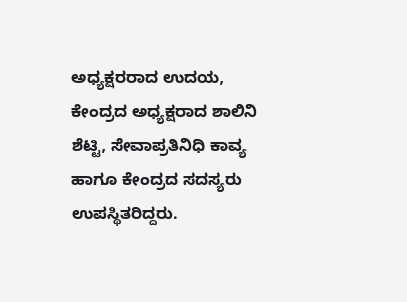ಅಧ್ಯಕ್ಷರರಾದ ಉದಯ, ಕೇಂದ್ರದ ಅಧ್ಯಕ್ಷರಾದ ಶಾಲಿನಿ ಶೆಟ್ಟಿ, ಸೇವಾಪ್ರತಿನಿಧಿ ಕಾವ್ಯ ಹಾಗೂ ಕೇಂದ್ರದ ಸದಸ್ಯರು ಉಪಸ್ಥಿತರಿದ್ದರು.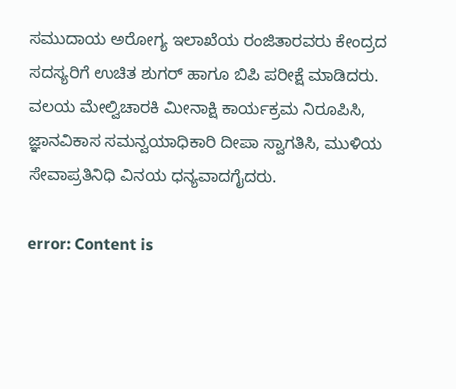ಸಮುದಾಯ ಅರೋಗ್ಯ ಇಲಾಖೆಯ ರಂಜಿತಾರವರು ಕೇಂದ್ರದ ಸದಸ್ಯರಿಗೆ ಉಚಿತ ಶುಗರ್ ಹಾಗೂ ಬಿಪಿ ಪರೀಕ್ಷೆ ಮಾಡಿದರು. ವಲಯ ಮೇಲ್ವಿಚಾರಕಿ ಮೀನಾಕ್ಷಿ ಕಾರ್ಯಕ್ರಮ ನಿರೂಪಿಸಿ, ಜ್ಞಾನವಿಕಾಸ ಸಮನ್ವಯಾಧಿಕಾರಿ ದೀಪಾ ಸ್ವಾಗತಿಸಿ, ಮುಳಿಯ ಸೇವಾಪ್ರತಿನಿಧಿ ವಿನಯ ಧನ್ಯವಾದಗೈದರು.

error: Content is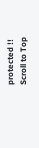protected !!
Scroll to Top